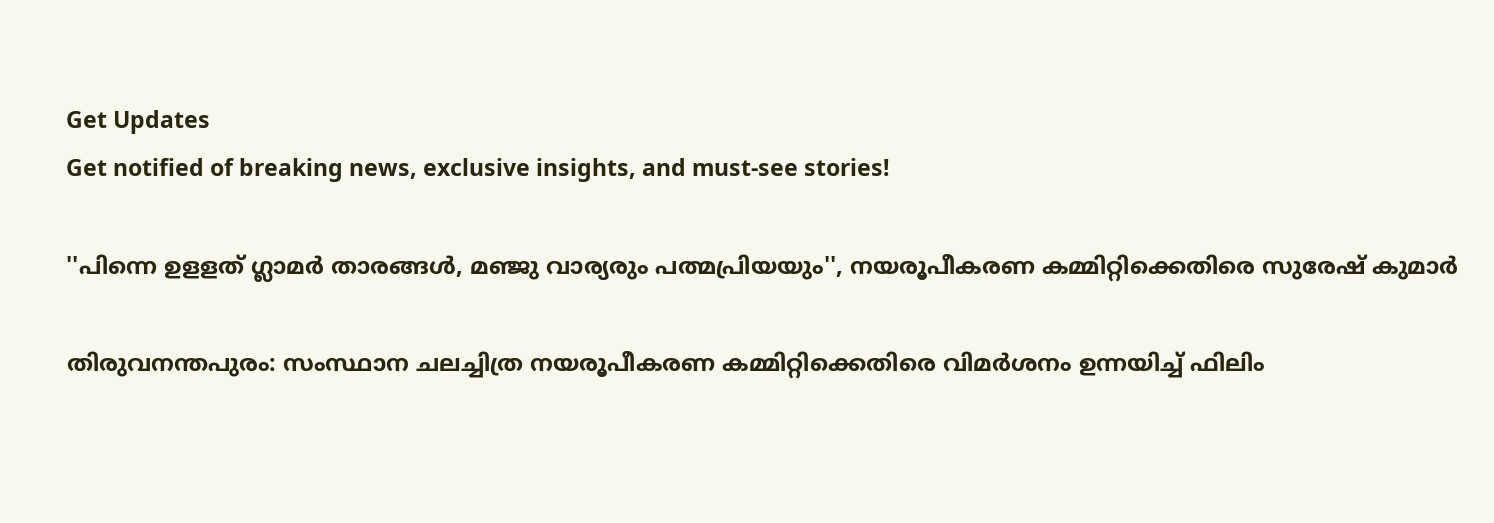Get Updates
Get notified of breaking news, exclusive insights, and must-see stories!

''പിന്നെ ഉളളത് ഗ്ലാമർ താരങ്ങൾ, മഞ്ജു വാര്യരും പത്മപ്രിയയും'', നയരൂപീകരണ കമ്മിറ്റിക്കെതിരെ സുരേഷ് കുമാര്‍

തിരുവനന്തപുരം: സംസ്ഥാന ചലച്ചിത്ര നയരൂപീകരണ കമ്മിറ്റിക്കെതിരെ വിമർശനം ഉന്നയിച്ച് ഫിലിം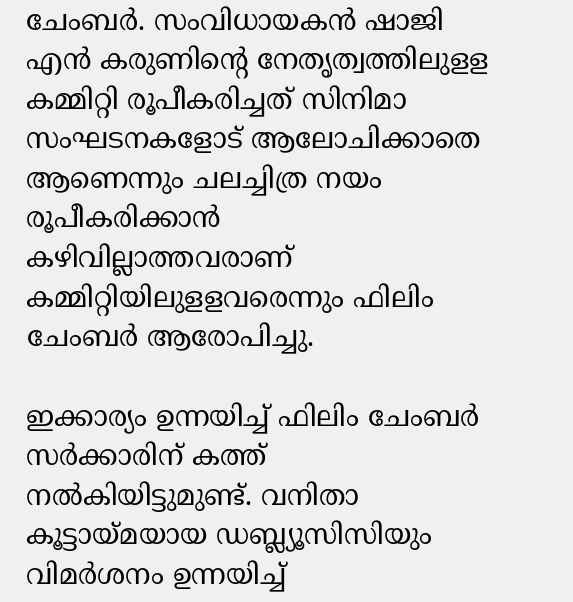ചേംബർ. സംവിധായകൻ ഷാജി എൻ കരുണിന്റെ നേതൃത്വത്തിലുളള കമ്മിറ്റി രൂപീകരിച്ചത് സിനിമാ സംഘടനകളോട് ആലോചിക്കാതെ ആണെന്നും ചലച്ചിത്ര നയം രൂപീകരിക്കാൻ കഴിവില്ലാത്തവരാണ് കമ്മിറ്റിയിലുളളവരെന്നും ഫിലിം ചേംബർ ആരോപിച്ചു.

ഇക്കാര്യം ഉന്നയിച്ച് ഫിലിം ചേംബർ സർക്കാരിന് കത്ത് നൽകിയിട്ടുമുണ്ട്. വനിതാ കൂട്ടായ്മയായ ഡബ്ല്യൂസിസിയും വിമർശനം ഉന്നയിച്ച്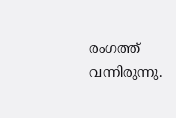രംഗത്ത് വന്നിരുന്നു.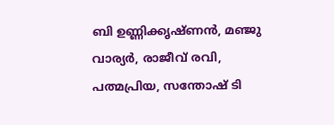ബി ഉണ്ണിക്കൃഷ്ണൻ, മഞ്ജു വാര്യർ, രാജീവ് രവി, പത്മപ്രിയ, സന്തോഷ് ടി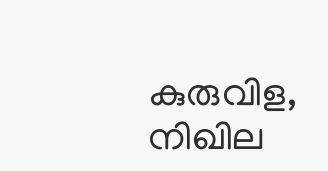കുരുവിള, നിഖില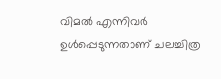വിമൽ എന്നിവർ ഉൾപ്പെടുന്നതാണ് ചലച്ചിത്ര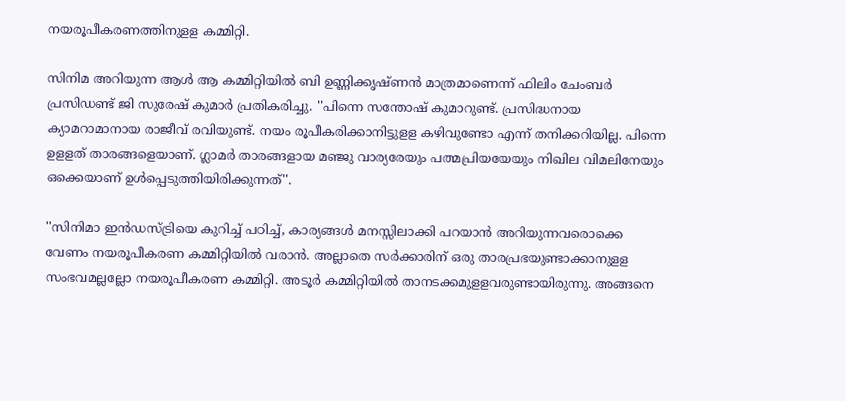നയരൂപീകരണത്തിനുളള കമ്മിറ്റി.

സിനിമ അറിയുന്ന ആള്‍ ആ കമ്മിറ്റിയില്‍ ബി ഉണ്ണിക്കൃഷ്ണന്‍ മാത്രമാണെന്ന് ഫിലിം ചേംബര്‍ പ്രസിഡണ്ട് ജി സുരേഷ് കുമാര്‍ പ്രതികരിച്ചു. ''പിന്നെ സന്തോഷ് കുമാറുണ്ട്. പ്രസിദ്ധനായ ക്യാമറാമാനായ രാജീവ് രവിയുണ്ട്. നയം രൂപീകരിക്കാനിട്ടുളള കഴിവുണ്ടോ എന്ന് തനിക്കറിയില്ല. പിന്നെ ഉളളത് താരങ്ങളെയാണ്. ഗ്ലാമര്‍ താരങ്ങളായ മഞ്ജു വാര്യരേയും പത്മപ്രിയയേയും നിഖില വിമലിനേയും ഒക്കെയാണ് ഉള്‍പ്പെടുത്തിയിരിക്കുന്നത്''.

''സിനിമാ ഇന്‍ഡസ്ട്രിയെ കുറിച്ച് പഠിച്ച്, കാര്യങ്ങള്‍ മനസ്സിലാക്കി പറയാന്‍ അറിയുന്നവരൊക്കെ വേണം നയരൂപീകരണ കമ്മിറ്റിയില്‍ വരാന്‍. അല്ലാതെ സര്‍ക്കാരിന് ഒരു താരപ്രഭയുണ്ടാക്കാനുളള സംഭവമല്ലല്ലോ നയരൂപീകരണ കമ്മിറ്റി. അടൂര്‍ കമ്മിറ്റിയില്‍ താനടക്കമുളളവരുണ്ടായിരുന്നു. അങ്ങനെ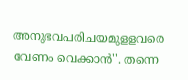അനുഭവപരിചയമുളളവരെ വേണം വെക്കാന്‍''. തന്നെ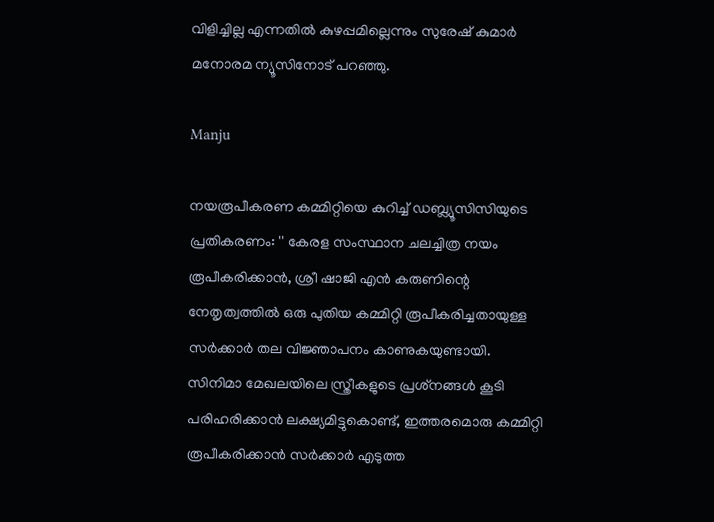വിളിച്ചില്ല എന്നതില്‍ കുഴപ്പമില്ലെന്നും സുരേഷ് കുമാര്‍ മനോരമ ന്യൂസിനോട് പറഞ്ഞു.

Manju

നയരൂപീകരണ കമ്മിറ്റിയെ കുറിച്ച് ഡബ്ല്യൂസിസിയുടെ പ്രതികരണം: '' കേരള സംസ്ഥാന ചലച്ചിത്ര നയം രൂപീകരിക്കാൻ, ശ്രീ ഷാജി എൻ കരുണിന്റെ നേതൃത്വത്തിൽ ഒരു പുതിയ കമ്മിറ്റി രൂപീകരിച്ചതായുള്ള സർക്കാർ തല വിജ്ഞാപനം കാണുകയുണ്ടായി. സിനിമാ മേഖലയിലെ സ്ത്രീകളുടെ പ്രശ്‌നങ്ങൾ കൂടി പരിഹരിക്കാൻ ലക്ഷ്യമിട്ടുകൊണ്ട്, ഇത്തരമൊരു കമ്മിറ്റി രൂപീകരിക്കാൻ സർക്കാർ എടുത്ത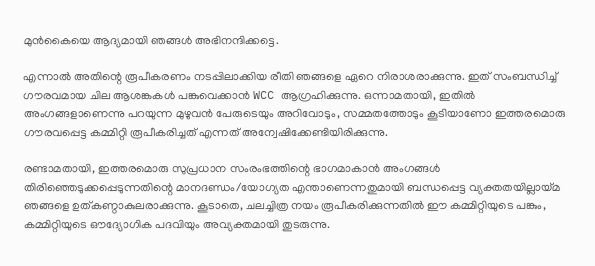മുൻകൈയെ ആദ്യമായി ഞങ്ങൾ അഭിനന്ദിക്കട്ടെ.

എന്നാൽ അതിന്റെ രൂപീകരണം നടപ്പിലാക്കിയ രീതി ഞങ്ങളെ ഏറെ നിരാശരാക്കുന്നു. ഇത് സംബന്ധിച്ച് ഗൗരവമായ ചില ആശങ്കകൾ പങ്കുവെക്കാൻ WCC ആഗ്രഹിക്കുന്നു. ഒന്നാമതായി, ഇതിൽ അംഗങ്ങളാണെന്നു പറയുന്ന മുഴുവൻ പേരുടെയും അറിവോടും, സമ്മതത്തോടും കൂടിയാണോ ഇത്തരമൊരു ഗൗരവപ്പെട്ട കമ്മിറ്റി രൂപീകരിച്ചത് എന്നത് അന്വേഷിക്കേണ്ടിയിരിക്കുന്നു.

രണ്ടാമതായി, ഇത്തരമൊരു സുപ്രധാന സംരംഭത്തിന്റെ ഭാഗമാകാൻ അംഗങ്ങൾ തിരിഞ്ഞെടുക്കപ്പെടുന്നതിന്റെ മാനദണ്ഡം/യോഗ്യത എന്താണെന്നതുമായി ബന്ധപ്പെട്ട വ്യക്തതയില്ലായ്മ ഞങ്ങളെ ഉത്കണ്ഠാകുലരാക്കുന്നു. കൂടാതെ, ചലച്ചിത്ര നയം രൂപീകരിക്കുന്നതിൽ ഈ കമ്മിറ്റിയുടെ പങ്കും, കമ്മിറ്റിയുടെ ഔദ്യോഗിക പദവിയും അവ്യക്തമായി തുടരുന്നു.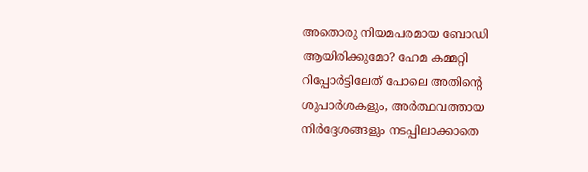അതൊരു നിയമപരമായ ബോഡി ആയിരിക്കുമോ? ഹേമ കമ്മറ്റി റിപ്പോർട്ടിലേത് പോലെ അതിന്റെ ശുപാർശകളും, അർത്ഥവത്തായ നിർദ്ദേശങ്ങളും നടപ്പിലാക്കാതെ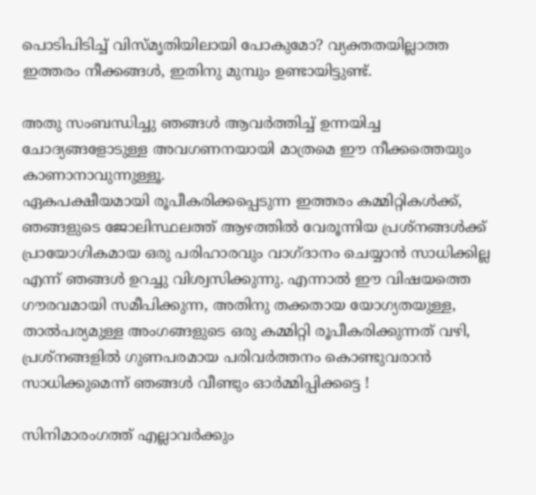പൊടിപിടിച്ച് വിസ്മൃതിയിലായി പോകുമോ? വ്യക്തതയില്ലാത്ത ഇത്തരം നീക്കങ്ങൾ, ഇതിനു മുമ്പും ഉണ്ടായിട്ടുണ്ട്.

അതു സംബന്ധിച്ചു ഞങ്ങൾ ആവർത്തിച്ച് ഉന്നയിച്ച ചോദ്യങ്ങളോടുള്ള അവഗണനയായി മാത്രമെ ഈ നീക്കത്തെയും കാണാനാവുന്നുള്ളൂ.
ഏകപക്ഷീയമായി രൂപീകരിക്കപ്പെടുന്ന ഇത്തരം കമ്മിറ്റികൾക്ക്, ഞങ്ങളുടെ ജോലിസ്ഥലത്ത് ആഴത്തിൽ വേരൂന്നിയ പ്രശ്‌നങ്ങൾക്ക് പ്രായോഗികമായ ഒരു പരിഹാരവും വാഗ്ദാനം ചെയ്യാൻ സാധിക്കില്ല എന്ന് ഞങ്ങൾ ഉറച്ചു വിശ്വസിക്കുന്നു. എന്നാൽ ഈ വിഷയത്തെ ഗൗരവമായി സമീപിക്കുന്ന, അതിനു തക്കതായ യോഗ്യതയുള്ള, താൽപര്യമുള്ള അംഗങ്ങളുടെ ഒരു കമ്മിറ്റി രൂപീകരിക്കുന്നത് വഴി, പ്രശ്നങ്ങളിൽ ഗുണപരമായ പരിവർത്തനം കൊണ്ടുവരാൻ സാധിക്കുമെന്ന് ഞങ്ങൾ വീണ്ടും ഓർമ്മിപ്പിക്കട്ടെ !

സിനിമാരംഗത്ത് എല്ലാവർക്കും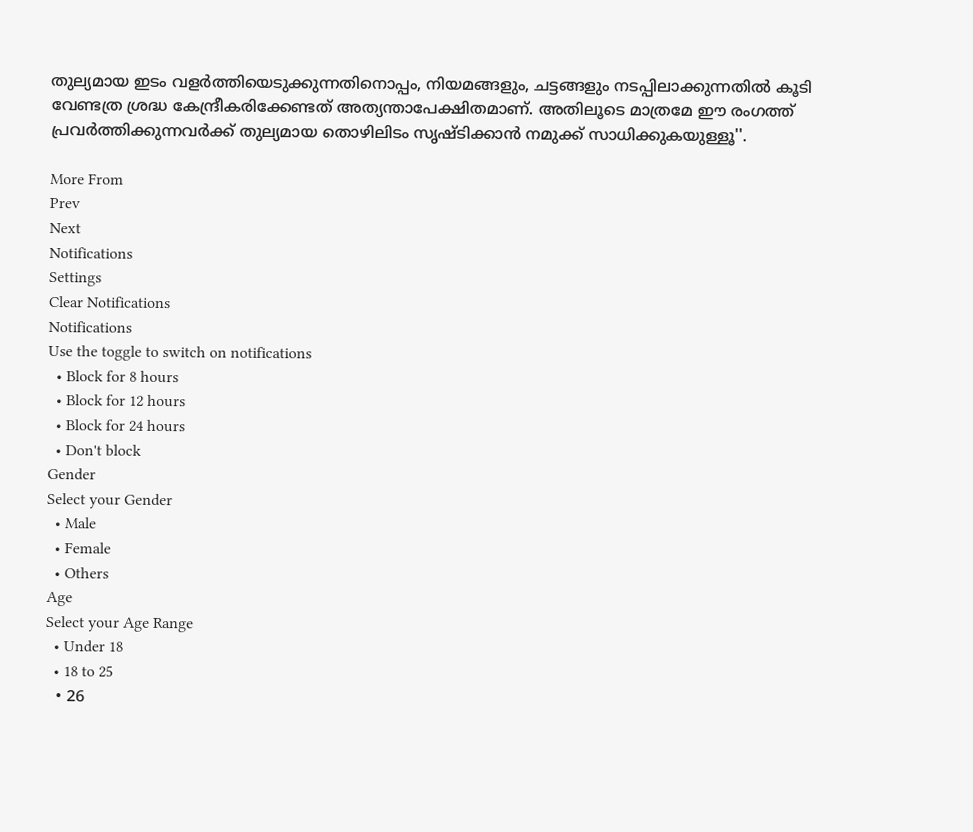തുല്യമായ ഇടം വളർത്തിയെടുക്കുന്നതിനൊപ്പം, നിയമങ്ങളും, ചട്ടങ്ങളും നടപ്പിലാക്കുന്നതിൽ കൂടി വേണ്ടത്ര ശ്രദ്ധ കേന്ദ്രീകരിക്കേണ്ടത് അത്യന്താപേക്ഷിതമാണ്. അതിലൂടെ മാത്രമേ ഈ രംഗത്ത് പ്രവർത്തിക്കുന്നവർക്ക് തുല്യമായ തൊഴിലിടം സൃഷ്‌ടിക്കാൻ നമുക്ക് സാധിക്കുകയുള്ളൂ''.

More From
Prev
Next
Notifications
Settings
Clear Notifications
Notifications
Use the toggle to switch on notifications
  • Block for 8 hours
  • Block for 12 hours
  • Block for 24 hours
  • Don't block
Gender
Select your Gender
  • Male
  • Female
  • Others
Age
Select your Age Range
  • Under 18
  • 18 to 25
  • 26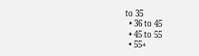to 35
  • 36 to 45
  • 45 to 55
  • 55+